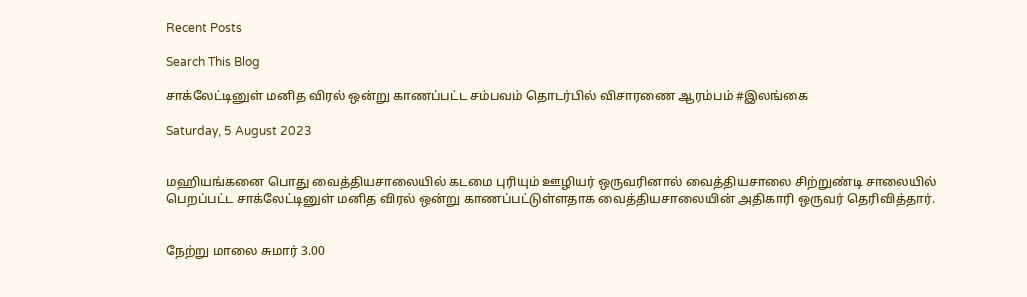Recent Posts

Search This Blog

சாக்லேட்டினுள் மனித விரல் ஒன்று காணப்பட்ட சம்பவம் தொடர்பில் விசாரணை ஆரம்பம் #இலங்கை

Saturday, 5 August 2023


மஹியங்கனை பொது வைத்தியசாலையில் கடமை புரியும் ஊழியர் ஒருவரினால் வைத்தியசாலை சிற்றுண்டி சாலையில் பெறப்பட்ட சாக்லேட்டினுள் மனித விரல் ஒன்று காணப்பட்டுள்ளதாக வைத்தியசாலையின் அதிகாரி ஒருவர் தெரிவித்தார்.


நேற்று மாலை சுமார் 3.00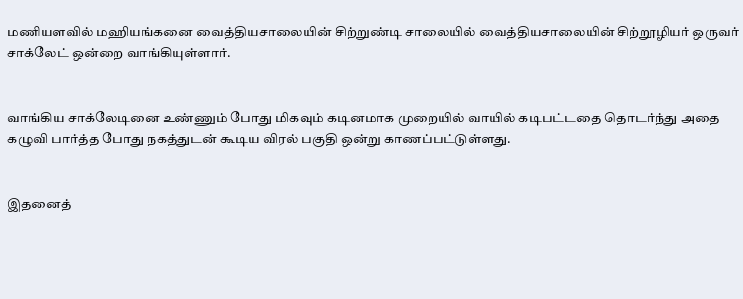மணியளவில் மஹியங்கனை வைத்தியசாலையின் சிற்றுண்டி சாலையில் வைத்தியசாலையின் சிற்றூழியர் ஒருவர் சாக்லேட் ஒன்றை வாங்கியுள்ளார்.


வாங்கிய சாக்லேடினை உண்ணும் போது மிகவும் கடினமாக முறையில் வாயில் கடிபட்டதை தொடர்ந்து அதை கழுவி பார்த்த போது நகத்துடன் கூடிய விரல் பகுதி ஒன்று காணப்பட்டுள்ளது.


இதனைத்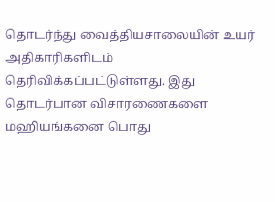தொடர்ந்து வைத்தியசாலையின் உயர் அதிகாரிகளிடம் தெரிவிக்கப்பட்டுள்ளது. இது தொடர்பான விசாரணைகளை மஹியங்கனை பொது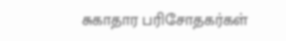சுகாதார பரிசோதகர்கள்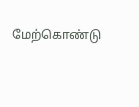மேற்கொண்டு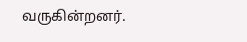வருகின்றனர்.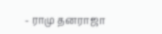- ராமு தனராஜா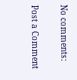No comments:

Post a Comment